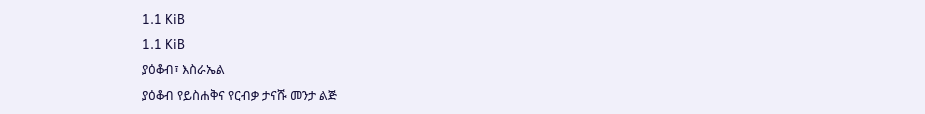1.1 KiB
1.1 KiB
ያዕቆብ፣ እስራኤል
ያዕቆብ የይስሐቅና የርብቃ ታናሹ መንታ ልጅ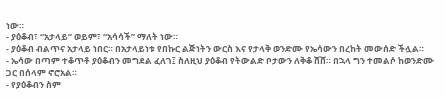ነው።
- ያዕቆብ፣ “አታላይ” ወይም፣ “አሳሳች” ማለት ነው።
- ያዕቆብ ብልጥና አታላይ ነበር። በአታላይነቱ የበኩር ልጅነትን ውርስ እና የታላቅ ወንድሙ የኤሳውን በረከት መውሰድ ችሏል።
- ኤሳው በጣም ተቆጥቶ ያዕቆብን መግደል ፈለገ፤ ስለዚህ ያዕቆብ የትውልድ ቦታውን ለቅቆ ሸሸ። በኋላ ግን ተመልሶ ከወንድሙ ጋር በሰላም ኖሮአል።
- የያዕቆብን ስም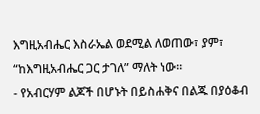እግዚአብሔር እስራኤል ወደሚል ለወጠው፣ ያም፣ “ከእግዚአብሔር ጋር ታገለ” ማለት ነው።
- የአብርሃም ልጆች በሆኑት በይስሐቅና በልጁ በያዕቆብ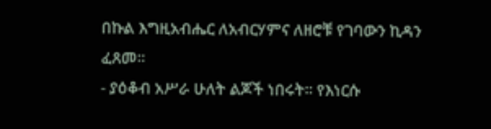በኩል እግዚአብሔር ለአብርሃምና ለዘሮቹ የገባውን ኪዳን ፈጸመ።
- ያዕቆብ አሥራ ሁለት ልጆች ነበሩት። የእነርሱ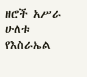ዘሮች አሥራ ሁለቱ የእስራኤል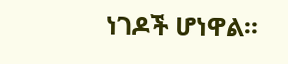ነገዶች ሆነዋል።